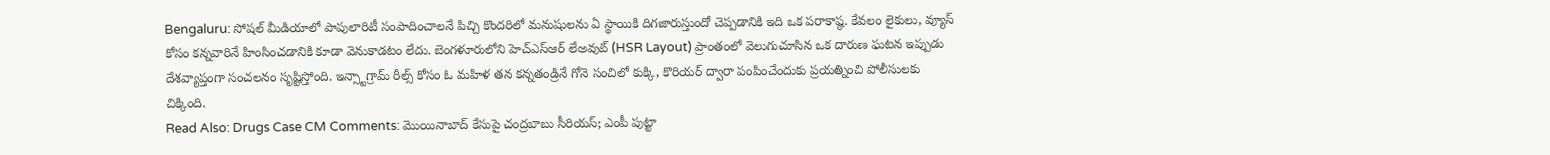Bengaluru: సోషల్ మీడియాలో పాపులారిటీ సంపాదించాలనే పిచ్చి కొందరిలో మనుషులను ఏ స్థాయికి దిగజారుస్తుందో చెప్పడానికి ఇది ఒక పరాకాష్ఠ. కేవలం లైకులు, వ్యూస్ కోసం కన్నవారినే హింసించడానికి కూడా వెనుకాడటం లేదు. బెంగళూరులోని హెచ్ఎస్ఆర్ లేఅవుట్ (HSR Layout) ప్రాంతంలో వెలుగుచూసిన ఒక దారుణ ఘటన ఇప్పుడు దేశవ్యాప్తంగా సంచలనం సృష్టిస్తోంది. ఇన్స్టాగ్రామ్ రీల్స్ కోసం ఓ మహిళ తన కన్నతండ్రినే గోనె సంచిలో కుక్కి, కొరియర్ ద్వారా పంపించేందుకు ప్రయత్నించి పోలీసులకు చిక్కింది.
Read Also: Drugs Case CM Comments: మొయినాబాద్ కేసుపై చంద్రబాబు సీరియస్; ఎంపీ పుట్టా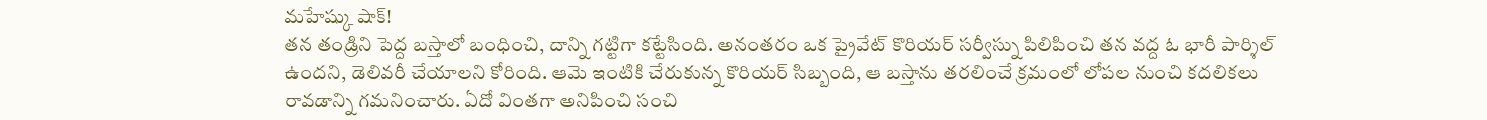మహేష్కు షాక్!
తన తండ్రిని పెద్ద బస్తాలో బంధించి, దాన్ని గట్టిగా కట్టేసింది. అనంతరం ఒక ప్రైవేట్ కొరియర్ సర్వీస్ను పిలిపించి తన వద్ద ఓ భారీ పార్శిల్ ఉందని, డెలివరీ చేయాలని కోరింది. ఆమె ఇంటికి చేరుకున్న కొరియర్ సిబ్బంది, ఆ బస్తాను తరలించే క్రమంలో లోపల నుంచి కదలికలు రావడాన్ని గమనించారు. ఏదో వింతగా అనిపించి సంచి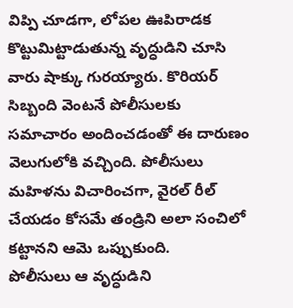విప్పి చూడగా, లోపల ఊపిరాడక కొట్టుమిట్టాడుతున్న వృద్ధుడిని చూసి వారు షాక్కు గురయ్యారు. కొరియర్ సిబ్బంది వెంటనే పోలీసులకు సమాచారం అందించడంతో ఈ దారుణం వెలుగులోకి వచ్చింది. పోలీసులు మహిళను విచారించగా, వైరల్ రీల్ చేయడం కోసమే తండ్రిని అలా సంచిలో కట్టానని ఆమె ఒప్పుకుంది.
పోలీసులు ఆ వృద్ధుడిని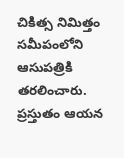చికిత్స నిమిత్తం సమీపంలోని ఆసుపత్రికి తరలించారు. ప్రస్తుతం ఆయన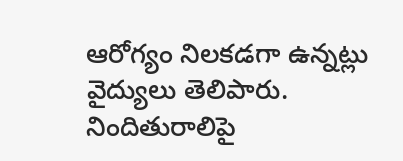ఆరోగ్యం నిలకడగా ఉన్నట్లు వైద్యులు తెలిపారు. నిందితురాలిపై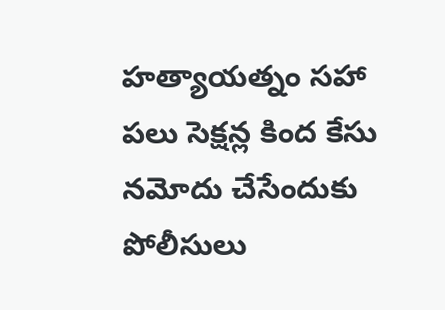హత్యాయత్నం సహా పలు సెక్షన్ల కింద కేసు నమోదు చేసేందుకు పోలీసులు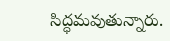సిద్ధమవుతున్నారు.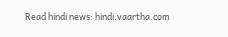Read hindi news: hindi.vaartha.com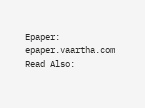Epaper: epaper.vaartha.com
Read Also: